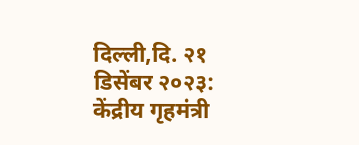दिल्ली,दि. २१ डिसेंबर २०२३:
केंद्रीय गृहमंत्री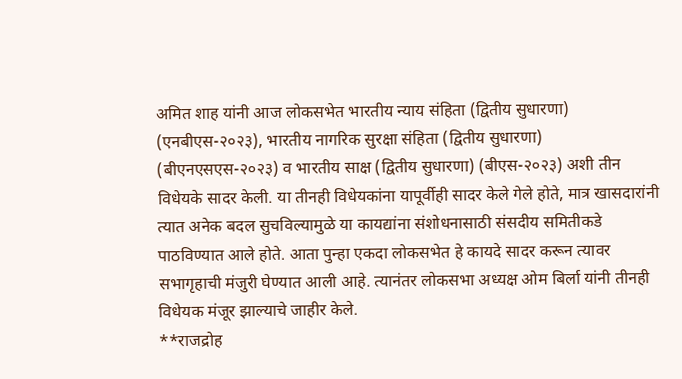अमित शाह यांनी आज लोकसभेत भारतीय न्याय संहिता (द्वितीय सुधारणा) (एनबीएस-२०२३), भारतीय नागरिक सुरक्षा संहिता (द्वितीय सुधारणा) (बीएनएसएस-२०२३) व भारतीय साक्ष (द्वितीय सुधारणा) (बीएस-२०२३) अशी तीन विधेयके सादर केली. या तीनही विधेयकांना यापूर्वीही सादर केले गेले होते, मात्र खासदारांनी त्यात अनेक बदल सुचविल्यामुळे या कायद्यांना संशोधनासाठी संसदीय समितीकडे पाठविण्यात आले होते. आता पुन्हा एकदा लोकसभेत हे कायदे सादर करून त्यावर सभागृहाची मंजुरी घेण्यात आली आहे. त्यानंतर लोकसभा अध्यक्ष ओम बिर्ला यांनी तीनही विधेयक मंजूर झाल्याचे जाहीर केले.
**राजद्रोह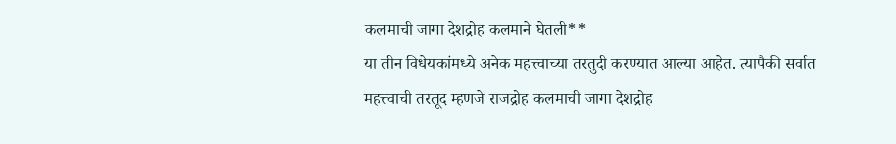कलमाची जागा देशद्रोह कलमाने घेतली**
या तीन विधेयकांमध्ये अनेक महत्त्वाच्या तरतुदी करण्यात आल्या आहेत. त्यापैकी सर्वात महत्त्वाची तरतूद म्हणजे राजद्रोह कलमाची जागा देशद्रोह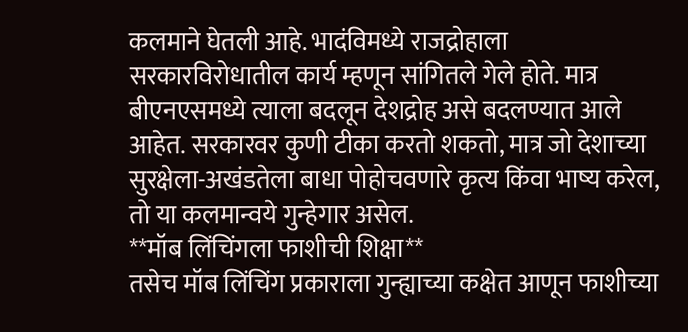कलमाने घेतली आहे. भादंविमध्ये राजद्रोहाला सरकारविरोधातील कार्य म्हणून सांगितले गेले होते. मात्र बीएनएसमध्ये त्याला बदलून देशद्रोह असे बदलण्यात आले आहेत. सरकारवर कुणी टीका करतो शकतो, मात्र जो देशाच्या सुरक्षेला-अखंडतेला बाधा पोहोचवणारे कृत्य किंवा भाष्य करेल, तो या कलमान्वये गुन्हेगार असेल.
**मॉब लिंचिंगला फाशीची शिक्षा**
तसेच मॉब लिंचिंग प्रकाराला गुन्ह्याच्या कक्षेत आणून फाशीच्या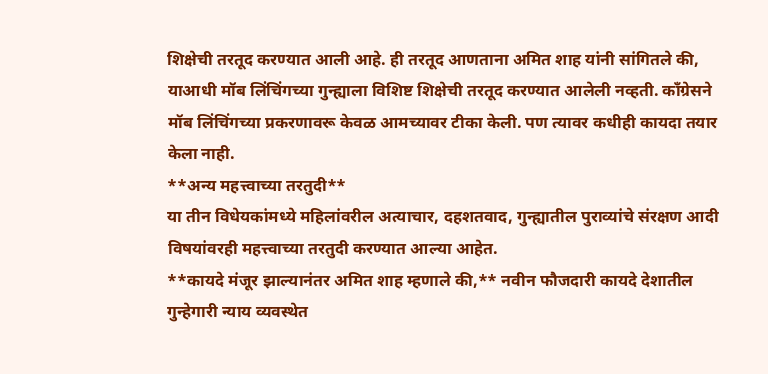शिक्षेची तरतूद करण्यात आली आहे. ही तरतूद आणताना अमित शाह यांनी सांगितले की, याआधी मॉब लिंचिंगच्या गुन्ह्याला विशिष्ट शिक्षेची तरतूद करण्यात आलेली नव्हती. काँग्रेसने मॉब लिंचिंगच्या प्रकरणावरू केवळ आमच्यावर टीका केली. पण त्यावर कधीही कायदा तयार केला नाही.
**अन्य महत्त्वाच्या तरतुदी**
या तीन विधेयकांमध्ये महिलांवरील अत्याचार, दहशतवाद, गुन्ह्यातील पुराव्यांचे संरक्षण आदी विषयांवरही महत्त्वाच्या तरतुदी करण्यात आल्या आहेत.
**कायदे मंजूर झाल्यानंतर अमित शाह म्हणाले की,** नवीन फौजदारी कायदे देशातील गुन्हेगारी न्याय व्यवस्थेत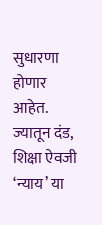सुधारणा होणार आहेत. ज्यातून दंड, शिक्षा ऐवजी ‘न्याय’ या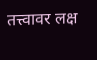तत्त्वावर लक्ष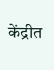केंद्रीत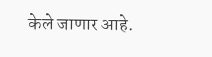केले जाणार आहे.